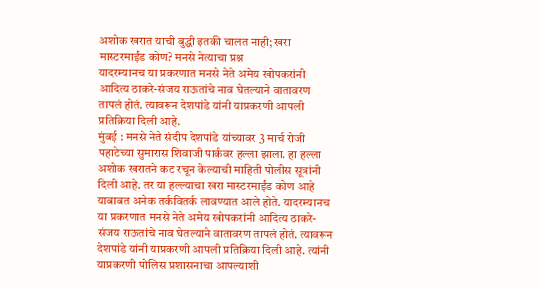अशोक खरात याची बुद्धी इतकी चालत नाही; खरा मास्टरमाईंड कोण? मनसे नेत्याचा प्रश्न
यादरम्यानच या प्रकरणात मनसे नेते अमेय खोपकरांनी आदित्य ठाकरे-संजय राऊतांचे नाव घेतल्याने वातावरण तापलं होतं. त्यावरून देशपांडे यांनी याप्रकरणी आपली प्रतिक्रिया दिली आहे.
मुंबई : मनसे नेते संदीप देशपांडे यांच्यावर 3 मार्च रोजी पहाटेच्या सुमारास शिवाजी पार्कवर हल्ला झाला. हा हल्ला अशोक खरातने कट रचून केल्याची माहिती पोलीस सूत्रांनी दिली आहे. तर या हल्ल्याचा खरा मास्टरमाईंड कोण आहे याबाबत अनेक तर्कवितर्क लावण्यात आले होते. यादरम्यानच या प्रकरणात मनसे नेते अमेय खोपकरांनी आदित्य ठाकरे-संजय राऊतांचे नाव घेतल्याने वातावरण तापलं होतं. त्यावरून देशपांडे यांनी याप्रकरणी आपली प्रतिक्रिया दिली आहे. त्यांनी याप्रकरणी पोलिस प्रशासनाचा आपल्याशी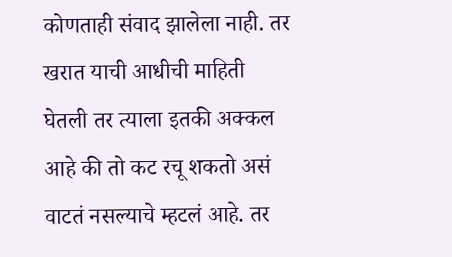कोणताही संवाद झालेला नाही. तर खरात याची आधीची माहिती घेतली तर त्याला इतकी अक्कल आहे की तो कट रचू शकतो असं वाटतं नसल्याचे म्हटलं आहे. तर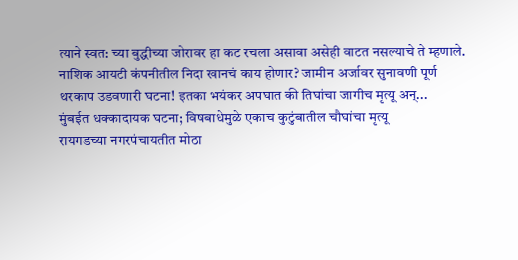त्याने स्वत: च्या बुद्धीच्या जोरावर हा कट रचला असावा असेही वाटत नसल्याचे ते म्हणाले.
नाशिक आयटी कंपनीतील निदा खानचं काय होणार? जामीन अर्जावर सुनावणी पूर्ण
थरकाप उडवणारी घटना! इतका भयंकर अपघात की तिघांचा जागीच मृत्यू अन्...
मुंबईत धक्कादायक घटना; विषबाधेमुळे एकाच कुटुंबातील चौघांचा मृत्यू
रायगडच्या नगरपंचायतीत मोठा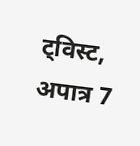ट्विस्ट, अपात्र 7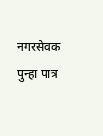नगरसेवक पुन्हा पात्र